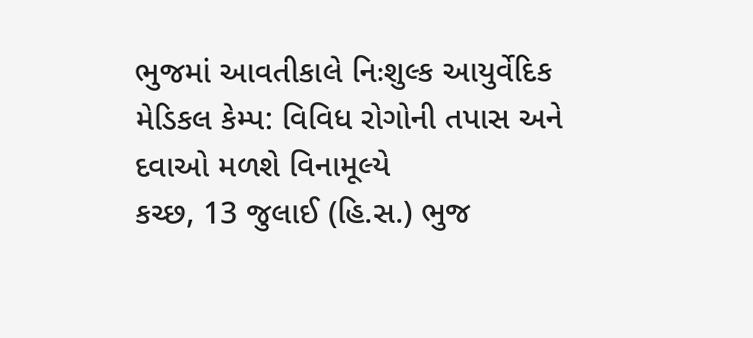ભુજમાં આવતીકાલે નિઃશુલ્ક આયુર્વેદિક મેડિકલ કેમ્પ: વિવિધ રોગોની તપાસ અને દવાઓ મળશે વિનામૂલ્યે
કચ્છ, 13 જુલાઈ (હિ.સ.) ભુજ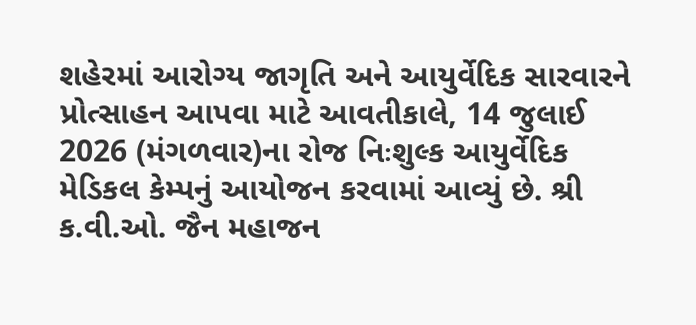શહેરમાં આરોગ્ય જાગૃતિ અને આયુર્વેદિક સારવારને પ્રોત્સાહન આપવા માટે આવતીકાલે, 14 જુલાઈ 2026 (મંગળવાર)ના રોજ નિઃશુલ્ક આયુર્વેદિક મેડિકલ કેમ્પનું આયોજન કરવામાં આવ્યું છે. શ્રી ક.વી.ઓ. જૈન મહાજન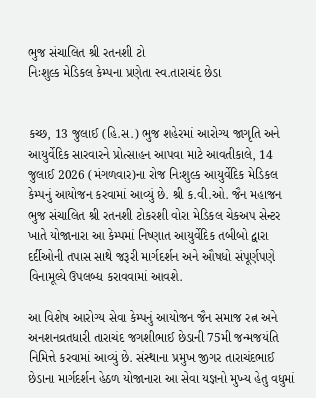ભુજ સંચાલિત શ્રી રતનશી ટો
નિઃશુલ્ક મેડિકલ કેમ્પના પ્રણેતા સ્વ.તારાચંદ છેડા


કચ્છ, 13 જુલાઈ (હિ.સ.) ભુજ શહેરમાં આરોગ્ય જાગૃતિ અને આયુર્વેદિક સારવારને પ્રોત્સાહન આપવા માટે આવતીકાલે, 14 જુલાઈ 2026 (મંગળવાર)ના રોજ નિઃશુલ્ક આયુર્વેદિક મેડિકલ કેમ્પનું આયોજન કરવામાં આવ્યું છે. શ્રી ક.વી.ઓ. જૈન મહાજન ભુજ સંચાલિત શ્રી રતનશી ટોકરશી વોરા મેડિકલ ચેકઅપ સેન્ટર ખાતે યોજાનારા આ કેમ્પમાં નિષ્ણાત આયુર્વેદિક તબીબો દ્વારા દર્દીઓની તપાસ સાથે જરૂરી માર્ગદર્શન અને ઔષધો સંપૂર્ણપણે વિનામૂલ્યે ઉપલબ્ધ કરાવવામાં આવશે.

આ વિશેષ આરોગ્ય સેવા કેમ્પનું આયોજન જૈન સમાજ રત્ન અને અનશનવ્રતધારી તારાચંદ જગશીભાઈ છેડાની 75મી જન્મજયંતિ નિમિત્તે કરવામાં આવ્યું છે. સંસ્થાના પ્રમુખ જીગર તારાચંદભાઈ છેડાના માર્ગદર્શન હેઠળ યોજાનારા આ સેવા યજ્ઞનો મુખ્ય હેતુ વધુમાં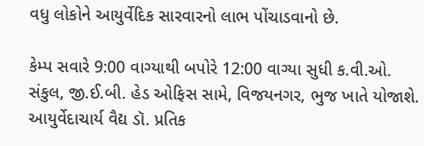વધુ લોકોને આયુર્વેદિક સારવારનો લાભ પોંચાડવાનો છે.

કેમ્પ સવારે 9:00 વાગ્યાથી બપોરે 12:00 વાગ્યા સુધી ક.વી.ઓ. સંકુલ, જી.ઈ.બી. હેડ ઓફિસ સામે, વિજયનગર, ભુજ ખાતે યોજાશે. આયુર્વેદાચાર્ય વૈદ્ય ડૉ. પ્રતિક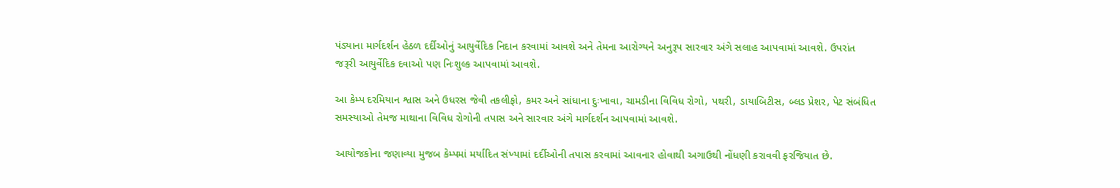પંડ્યાના માર્ગદર્શન હેઠળ દર્દીઓનું આયુર્વેદિક નિદાન કરવામાં આવશે અને તેમના આરોગ્યને અનુરૂપ સારવાર અંગે સલાહ આપવામાં આવશે. ઉપરાંત જરૂરી આયુર્વેદિક દવાઓ પણ નિઃશુલ્ક આપવામાં આવશે.

આ કેમ્પ દરમિયાન શ્વાસ અને ઉધરસ જેવી તકલીફો, કમર અને સાંધાના દુઃખાવા, ચામડીના વિવિધ રોગો, પથરી, ડાયાબિટીસ, બ્લડ પ્રેશર, પેટ સંબંધિત સમસ્યાઓ તેમજ માથાના વિવિધ રોગોની તપાસ અને સારવાર અંગે માર્ગદર્શન આપવામાં આવશે.

આયોજકોના જણાવ્યા મુજબ કેમ્પમાં મર્યાદિત સંખ્યામાં દર્દીઓની તપાસ કરવામાં આવનાર હોવાથી અગાઉથી નોંધણી કરાવવી ફરજિયાત છે.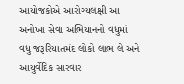આયોજકોએ આરોગ્યલક્ષી આ અનોખા સેવા અભિયાનનો વધુમાં વધુ જરૂરિયાતમંદ લોકો લાભ લે અને આયુર્વેદિક સારવાર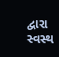દ્વારા સ્વસ્થ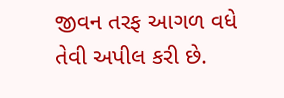જીવન તરફ આગળ વધે તેવી અપીલ કરી છે.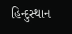હિન્દુસ્થાન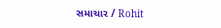સમાચાર / Rohit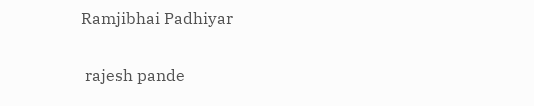Ramjibhai Padhiyar


 rajesh pande